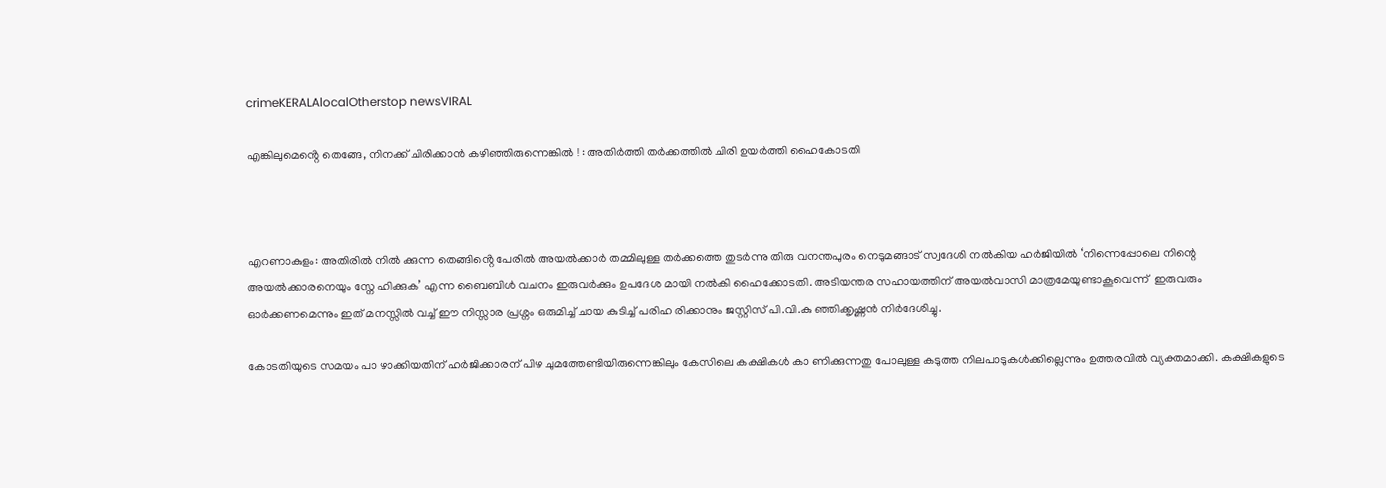crimeKERALAlocalOtherstop newsVIRAL

എങ്കിലുമെൻ്റെ തെങ്ങേ, നിനക്ക് ചിരിക്കാൻ കഴിഞ്ഞിരുന്നെങ്കിൽ ! : അതിർത്തി തർക്കത്തിൽ ചിരി ഉയർത്തി ഹൈകോടതി



എറണാകുളം: അതിരിൽ നിൽ ക്കുന്ന തെങ്ങിൻ്റെ പേരിൽ അയൽക്കാർ തമ്മിലുള്ള തർക്കത്തെ തുടർന്നു തിരു വനന്തപുരം നെടുമങ്ങാട് സ്വദേശി നൽകിയ ഹർജിയിൽ ‘നിന്നെപ്പോലെ നിന്റെ അയൽക്കാരനെയും സ്നേ ഹിക്കുക’ എന്ന ബൈബിൾ വചനം ഇരുവർക്കും ഉപദേശ മായി നൽകി ഹൈക്കോടതി. അടിയന്തര സഹായത്തിന് അയൽവാസി മാത്രമേയുണ്ടാകൂവെന്ന്  ഇരുവരും ഓർക്കണമെന്നും ഇത് മനസ്സിൽ വച്ച് ഈ നിസ്സാര പ്രശ്നം ഒരുമിച്ച് ചായ കുടിച്ച് പരിഹ രിക്കാനും ജസ്റ്റിസ് പി.വി.കു ഞ്ഞിക്കൃഷ്ണൻ നിർദേശിച്ചു.

കോടതിയുടെ സമയം പാ ഴാക്കിയതിന് ഹർജിക്കാരന് പിഴ ചുമത്തേണ്ടിയിരുന്നെങ്കിലും കേസിലെ കക്ഷികൾ കാ ണിക്കുന്നതു പോലുള്ള കടുത്ത നിലപാടുകൾക്കില്ലെന്നും ഉത്തരവിൽ വ്യക്തമാക്കി. കക്ഷികളുടെ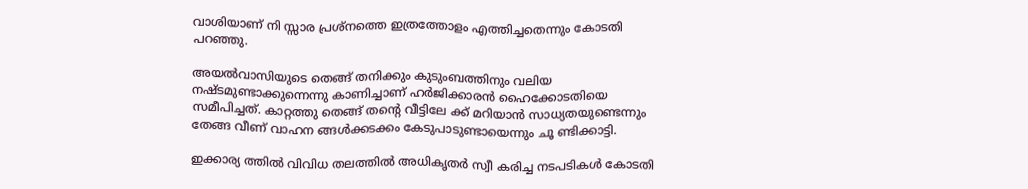വാശിയാണ് നി സ്സാര പ്രശ്‌നത്തെ ഇത്രത്തോളം എത്തിച്ചതെന്നും കോടതി പറഞ്ഞു.

അയൽവാസിയുടെ തെങ്ങ് തനിക്കും കുടുംബത്തിനും വലിയ നഷ്ടമുണ്ടാക്കുന്നെന്നു കാണിച്ചാണ് ഹർജിക്കാരൻ ഹൈക്കോടതിയെ സമീപിച്ചത്. കാറ്റത്തു തെങ്ങ് തൻ്റെ വീട്ടിലേ ക്ക് മറിയാൻ സാധ്യതയുണ്ടെന്നും തേങ്ങ വീണ് വാഹന ങ്ങൾക്കടക്കം കേടുപാടുണ്ടായെന്നും ചൂ ണ്ടിക്കാട്ടി.

ഇക്കാര്യ ത്തിൽ വിവിധ തലത്തിൽ അധികൃതർ സ്വീ കരിച്ച നടപടികൾ കോടതി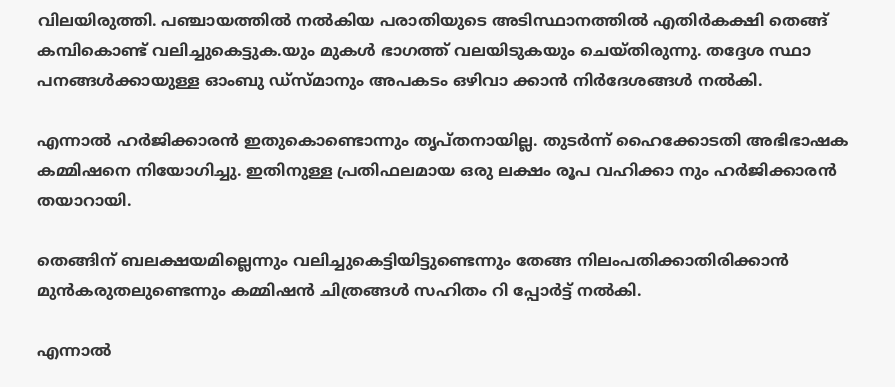വിലയിരുത്തി. പഞ്ചായത്തിൽ നൽകിയ പരാതിയുടെ അടിസ്ഥാനത്തിൽ എതിർകക്ഷി തെങ്ങ് കമ്പികൊണ്ട് വലിച്ചുകെട്ടുക.യും മുകൾ ഭാഗത്ത് വലയിടുകയും ചെയ്തിരുന്നു. തദ്ദേശ സ്ഥാ പനങ്ങൾക്കായുള്ള ഓംബു ഡ്‌സ്‌മാനും അപകടം ഒഴിവാ ക്കാൻ നിർദേശങ്ങൾ നൽകി.

എന്നാൽ ഹർജിക്കാരൻ ഇതുകൊണ്ടൊന്നും തൃപ്തനായില്ല. തുടർന്ന് ഹൈക്കോടതി അഭിഭാഷക കമ്മിഷനെ നിയോഗിച്ചു. ഇതിനുള്ള പ്രതിഫലമായ ഒരു ലക്ഷം രൂപ വഹിക്കാ നും ഹർജിക്കാരൻ തയാറായി.

തെങ്ങിന് ബലക്ഷയമില്ലെന്നും വലിച്ചുകെട്ടിയിട്ടുണ്ടെന്നും തേങ്ങ നിലംപതിക്കാതിരിക്കാൻ മുൻകരുതലുണ്ടെന്നും കമ്മിഷൻ ചിത്രങ്ങൾ സഹിതം റി പ്പോർട്ട് നൽകി.

എന്നാൽ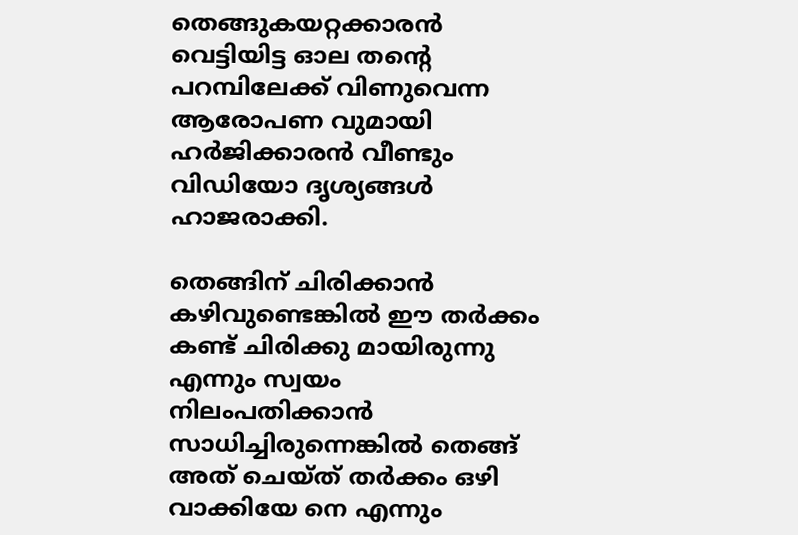തെങ്ങുകയറ്റക്കാരൻ വെട്ടിയിട്ട ഓല തന്റെ പറമ്പിലേക്ക് വിണുവെന്ന ആരോപണ വുമായി ഹർജിക്കാരൻ വീണ്ടും വിഡിയോ ദൃശ്യങ്ങൾ ഹാജരാക്കി.

തെങ്ങിന് ചിരിക്കാൻ കഴിവുണ്ടെങ്കിൽ ഈ തർക്കം കണ്ട് ചിരിക്കു മായിരുന്നു എന്നും സ്വയം നിലംപതിക്കാൻ സാധിച്ചിരുന്നെങ്കിൽ തെങ്ങ് അത് ചെയ്‌ത് തർക്കം ഒഴി വാക്കിയേ നെ എന്നും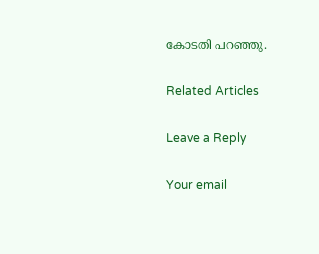കോടതി പറഞ്ഞു.

Related Articles

Leave a Reply

Your email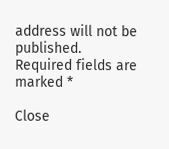address will not be published. Required fields are marked *

Close